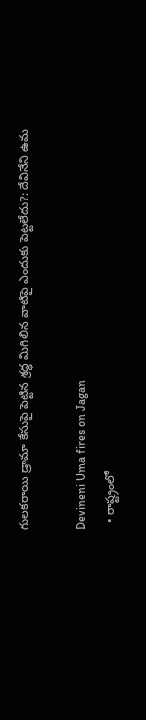గులకరాయి డ్రామా కేసుపై పెట్టిన శ్రద్ధ మిగిలిన వాటిపై ఎందుకు పెట్టలేదు?: దేవినేని ఉమ

Devineni Uma fires on Jagan
  • రాష్ట్రంలో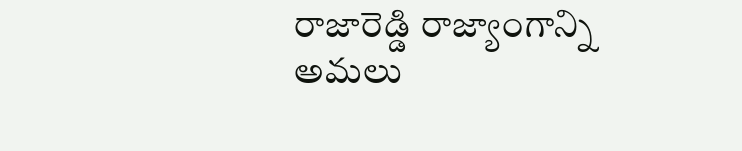రాజారెడ్డి రాజ్యాంగాన్ని అమలు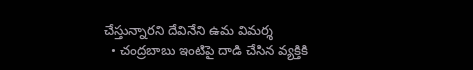చేస్తున్నారని దేవినేని ఉమ విమర్శ
  • చంద్రబాబు ఇంటిపై దాడి చేసిన వ్యక్తికి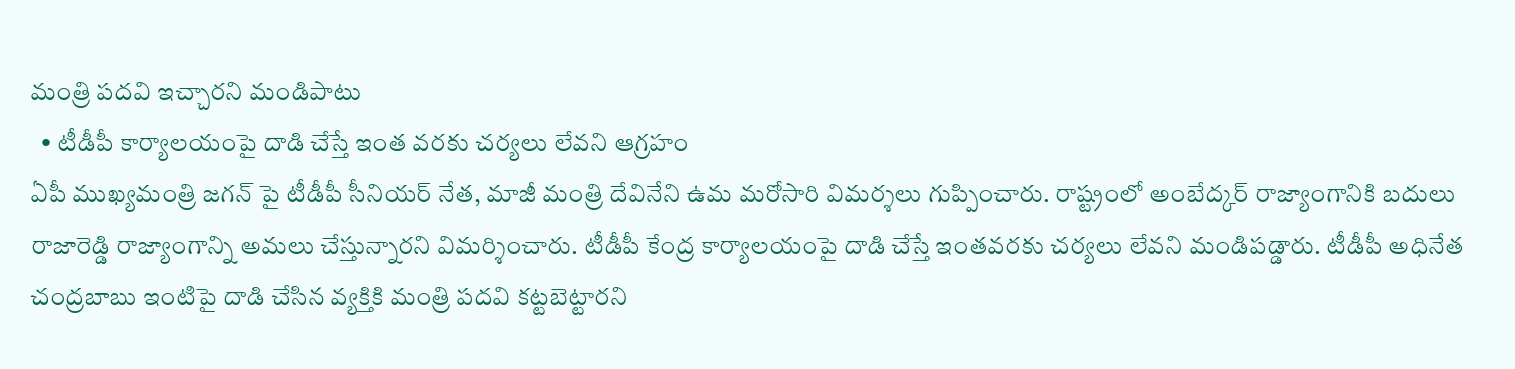మంత్రి పదవి ఇచ్చారని మండిపాటు
  • టీడీపీ కార్యాలయంపై దాడి చేస్తే ఇంత వరకు చర్యలు లేవని ఆగ్రహం
ఏపీ ముఖ్యమంత్రి జగన్ పై టీడీపీ సీనియర్ నేత, మాజీ మంత్రి దేవినేని ఉమ మరోసారి విమర్శలు గుప్పించారు. రాష్ట్రంలో అంబేద్కర్ రాజ్యాంగానికి బదులు రాజారెడ్డి రాజ్యాంగాన్ని అమలు చేస్తున్నారని విమర్శించారు. టీడీపీ కేంద్ర కార్యాలయంపై దాడి చేస్తే ఇంతవరకు చర్యలు లేవని మండిపడ్డారు. టీడీపీ అధినేత చంద్రబాబు ఇంటిపై దాడి చేసిన వ్యక్తికి మంత్రి పదవి కట్టబెట్టారని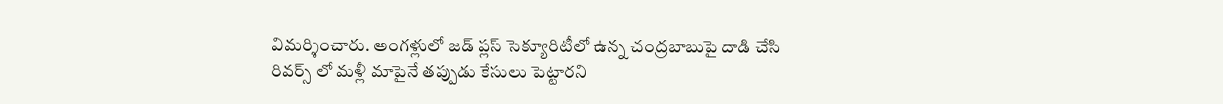విమర్శించారు. అంగళ్లులో జడ్ ప్లస్ సెక్యూరిటీలో ఉన్న చంద్రబాబుపై దాడి చేసి రివర్స్ లో మళ్లీ మాపైనే తప్పుడు కేసులు పెట్టారని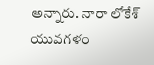అన్నారు. నారా లోకేశ్ యువగళం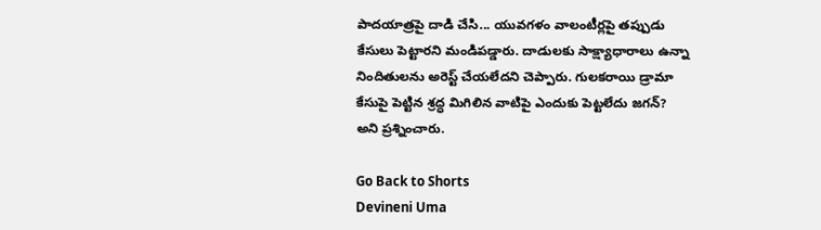పాదయాత్రపై దాడి చేసి... యువగళం వాలంటీర్లపై తప్పుడు కేసులు పెట్టారని మండిపడ్డారు. దాడులకు సాక్ష్యాధారాలు ఉన్నా నిందితులను అరెస్ట్ చేయలేదని చెప్పారు. గులకరాయి డ్రామా కేసుపై పెట్టిన శ్రద్ధ మిగిలిన వాటిపై ఎందుకు పెట్టలేదు జగన్? అని ప్రశ్నించారు.

Go Back to Shorts
Devineni Uma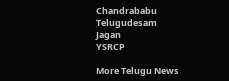Chandrababu
Telugudesam
Jagan
YSRCP

More Telugu News